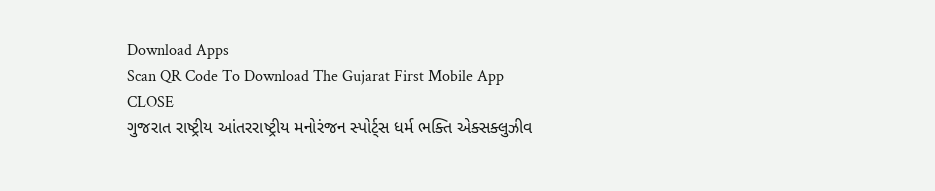Download Apps
Scan QR Code To Download The Gujarat First Mobile App CLOSE
ગુજરાત રાષ્ટ્રીય આંતરરાષ્ટ્રીય મનોરંજન સ્પોર્ટ્સ ધર્મ ભક્તિ એક્સક્લુઝીવ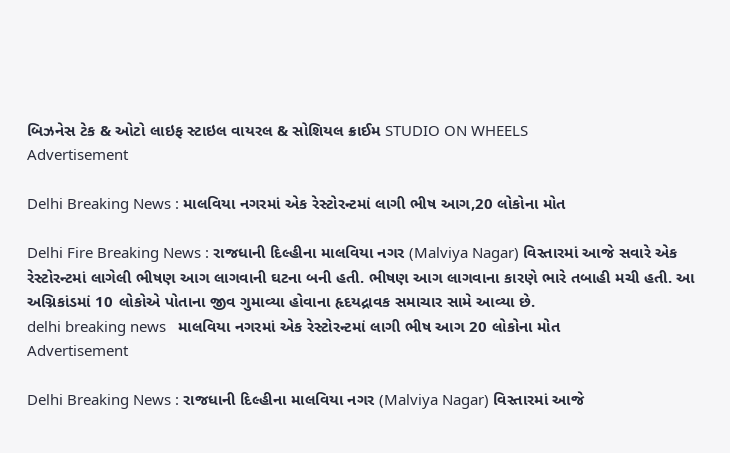બિઝનેસ ટેક & ઓટો લાઇફ સ્ટાઇલ વાયરલ & સોશિયલ ક્રાઈમ STUDIO ON WHEELS
Advertisement

Delhi Breaking News : માલવિયા નગરમાં એક રેસ્ટોરન્ટમાં લાગી ભીષ આગ,20 લોકોના મોત

Delhi Fire Breaking News : રાજધાની દિલ્હીના માલવિયા નગર (Malviya Nagar) વિસ્તારમાં આજે સવારે એક રેસ્ટોરન્ટમાં લાગેલી ભીષણ આગ લાગવાની ઘટના બની હતી. ભીષણ આગ લાગવાના કારણે ભારે તબાહી મચી હતી. આ અગ્નિકાંડમાં 10 લોકોએ પોતાના જીવ ગુમાવ્યા હોવાના હૃદયદ્રાવક સમાચાર સામે આવ્યા છે.
delhi breaking news   માલવિયા નગરમાં એક રેસ્ટોરન્ટમાં લાગી ભીષ આગ 20 લોકોના મોત
Advertisement

Delhi Breaking News : રાજધાની દિલ્હીના માલવિયા નગર (Malviya Nagar) વિસ્તારમાં આજે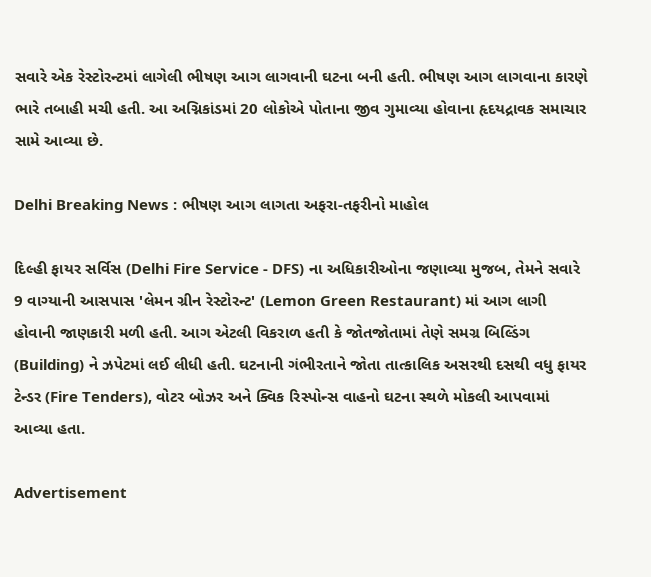સવારે એક રેસ્ટોરન્ટમાં લાગેલી ભીષણ આગ લાગવાની ઘટના બની હતી. ભીષણ આગ લાગવાના કારણે ભારે તબાહી મચી હતી. આ અગ્નિકાંડમાં 20 લોકોએ પોતાના જીવ ગુમાવ્યા હોવાના હૃદયદ્રાવક સમાચાર સામે આવ્યા છે.

Delhi Breaking News : ભીષણ આગ લાગતા અફરા-તફરીનો માહોલ

દિલ્હી ફાયર સર્વિસ (Delhi Fire Service - DFS) ના અધિકારીઓના જણાવ્યા મુજબ, તેમને સવારે 9 વાગ્યાની આસપાસ 'લેમન ગ્રીન રેસ્ટોરન્ટ' (Lemon Green Restaurant) માં આગ લાગી હોવાની જાણકારી મળી હતી. આગ એટલી વિકરાળ હતી કે જોતજોતામાં તેણે સમગ્ર બિલ્ડિંગ (Building) ને ઝપેટમાં લઈ લીધી હતી. ઘટનાની ગંભીરતાને જોતા તાત્કાલિક અસરથી દસથી વધુ ફાયર ટેન્ડર (Fire Tenders), વોટર બોઝર અને ક્વિક રિસ્પોન્સ વાહનો ઘટના સ્થળે મોકલી આપવામાં આવ્યા હતા.

Advertisement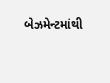બેઝમેન્ટમાંથી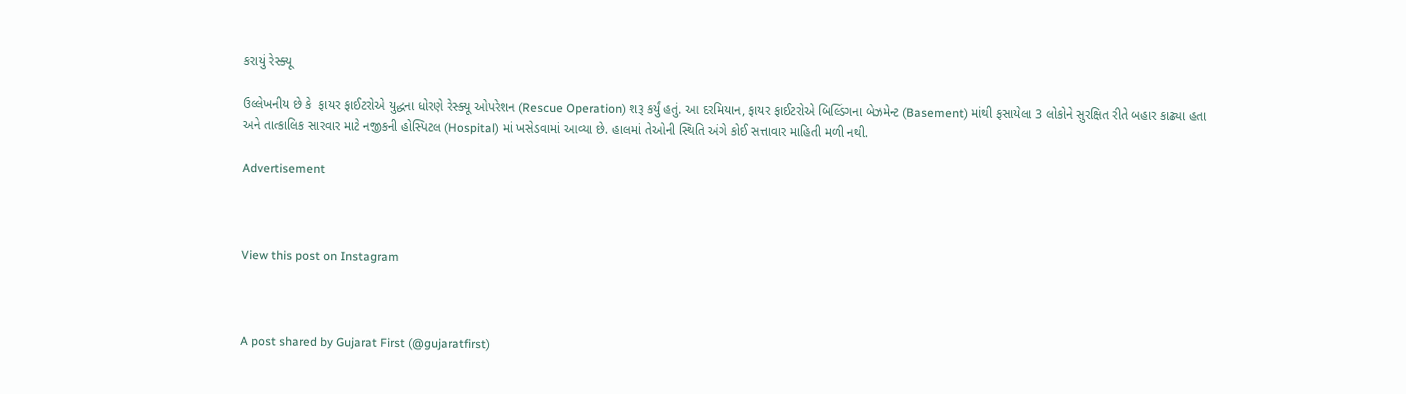કરાયું રેસ્ક્યૂ

ઉલ્લેખનીય છે કે  ફાયર ફાઈટરોએ યુદ્ધના ધોરણે રેસ્ક્યૂ ઓપરેશન (Rescue Operation) શરૂ કર્યું હતું. આ દરમિયાન, ફાયર ફાઈટરોએ બિલ્ડિંગના બેઝમેન્ટ (Basement) માંથી ફસાયેલા 3 લોકોને સુરક્ષિત રીતે બહાર કાઢ્યા હતા અને તાત્કાલિક સારવાર માટે નજીકની હોસ્પિટલ (Hospital) માં ખસેડવામાં આવ્યા છે. હાલમાં તેઓની સ્થિતિ અંગે કોઈ સત્તાવાર માહિતી મળી નથી.

Advertisement



View this post on Instagram



A post shared by Gujarat First (@gujaratfirst)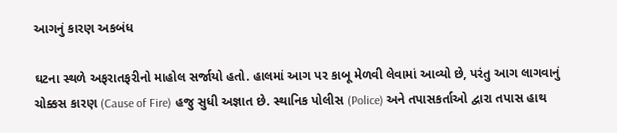આગનું કારણ અકબંધ

ઘટના સ્થળે અફરાતફરીનો માહોલ સર્જાયો હતો. હાલમાં આગ પર કાબૂ મેળવી લેવામાં આવ્યો છે, પરંતુ આગ લાગવાનું ચોક્કસ કારણ (Cause of Fire) હજુ સુધી અજ્ઞાત છે. સ્થાનિક પોલીસ (Police) અને તપાસકર્તાઓ દ્વારા તપાસ હાથ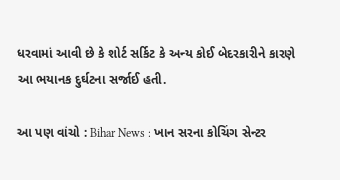ધરવામાં આવી છે કે શોર્ટ સર્કિટ કે અન્ય કોઈ બેદરકારીને કારણે આ ભયાનક દુર્ઘટના સર્જાઈ હતી.

આ પણ વાંચો : Bihar News : ખાન સરના કોચિંગ સેન્ટર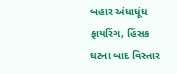બહાર અંધાધૂંધ ફાયરિંગ, હિંસક ઘટના બાદ વિસ્તાર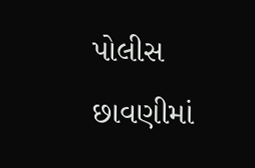પોલીસ છાવણીમાં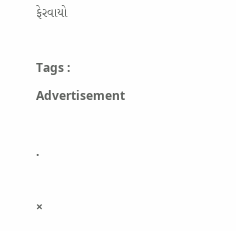ફેરવાયો

Tags :
Advertisement

.

×